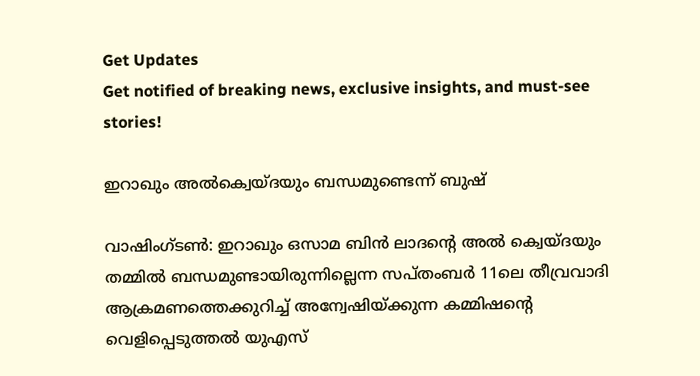Get Updates
Get notified of breaking news, exclusive insights, and must-see stories!

ഇറാഖും അല്‍ക്വെയ്ദയും ബന്ധമുണ്ടെന്ന് ബുഷ്

വാഷിംഗ്ടണ്‍: ഇറാഖും ഒസാമ ബിന്‍ ലാദന്റെ അല്‍ ക്വെയ്ദയും തമ്മില്‍ ബന്ധമുണ്ടായിരുന്നില്ലെന്ന സപ്തംബര്‍ 11ലെ തീവ്രവാദി ആക്രമണത്തെക്കുറിച്ച് അന്വേഷിയ്ക്കുന്ന കമ്മിഷന്റെ വെളിപ്പെടുത്തല്‍ യുഎസ്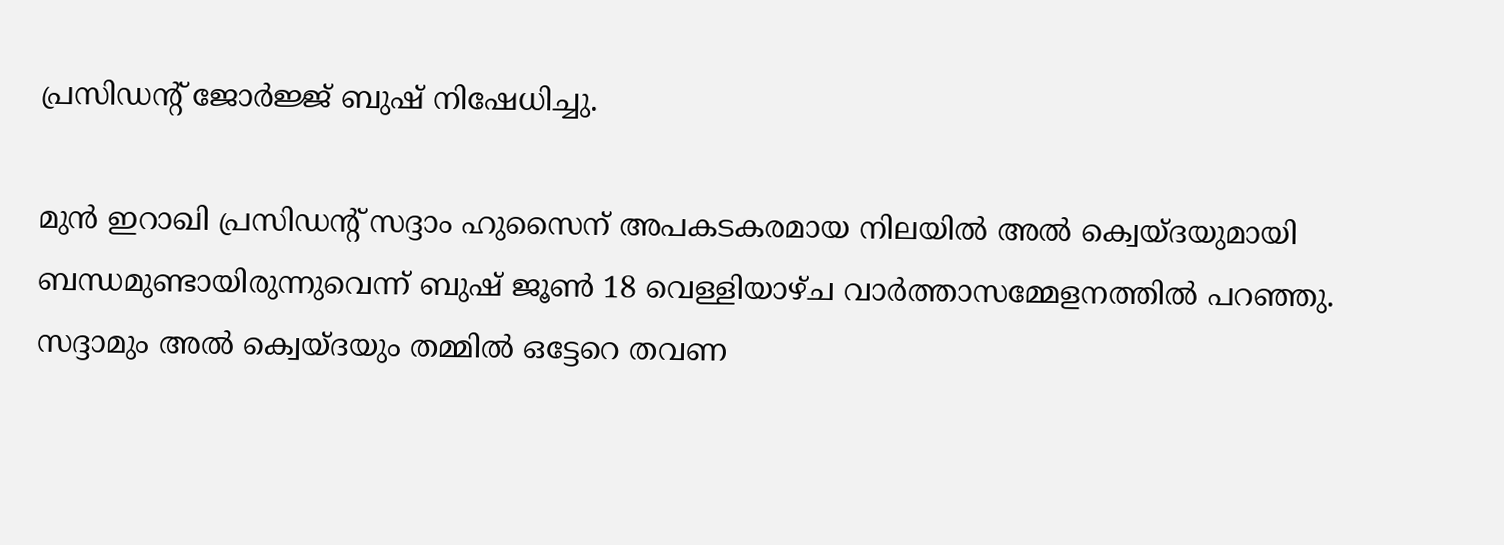പ്രസിഡന്റ് ജോര്‍ജ്ജ് ബുഷ് നിഷേധിച്ചു.

മുന്‍ ഇറാഖി പ്രസിഡന്റ് സദ്ദാം ഹുസൈന് അപകടകരമായ നിലയില്‍ അല്‍ ക്വെയ്ദയുമായി ബന്ധമുണ്ടായിരുന്നുവെന്ന് ബുഷ് ജൂണ്‍ 18 വെള്ളിയാഴ്ച വാര്‍ത്താസമ്മേളനത്തില്‍ പറഞ്ഞു. സദ്ദാമും അല്‍ ക്വെയ്ദയും തമ്മില്‍ ഒട്ടേറെ തവണ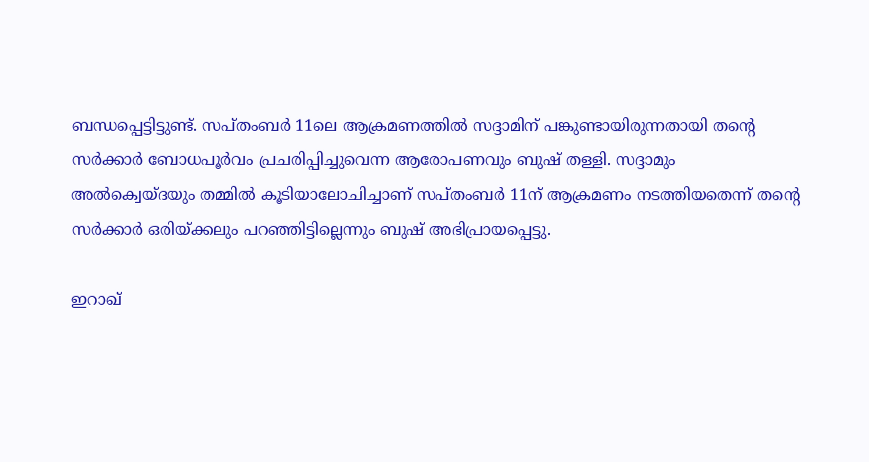ബന്ധപ്പെട്ടിട്ടുണ്ട്. സപ്തംബര്‍ 11ലെ ആക്രമണത്തില്‍ സദ്ദാമിന് പങ്കുണ്ടായിരുന്നതായി തന്റെ സര്‍ക്കാര്‍ ബോധപൂര്‍വം പ്രചരിപ്പിച്ചുവെന്ന ആരോപണവും ബുഷ് തള്ളി. സദ്ദാമും അല്‍ക്വെയ്ദയും തമ്മില്‍ കൂടിയാലോചിച്ചാണ് സപ്തംബര്‍ 11ന് ആക്രമണം നടത്തിയതെന്ന് തന്റെ സര്‍ക്കാര്‍ ഒരിയ്ക്കലും പറഞ്ഞിട്ടില്ലെന്നും ബുഷ് അഭിപ്രായപ്പെട്ടു.

ഇറാഖ്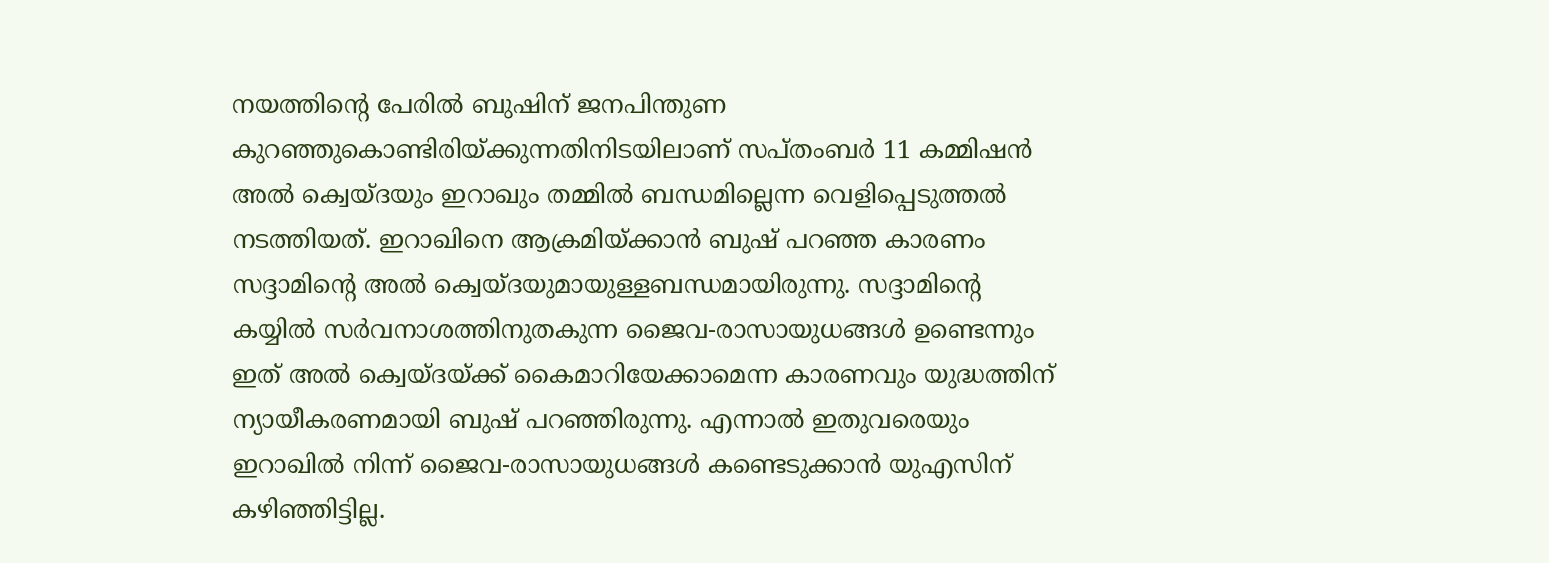നയത്തിന്റെ പേരില്‍ ബുഷിന് ജനപിന്തുണ കുറഞ്ഞുകൊണ്ടിരിയ്ക്കുന്നതിനിടയിലാണ് സപ്തംബര്‍ 11 കമ്മിഷന്‍ അല്‍ ക്വെയ്ദയും ഇറാഖും തമ്മില്‍ ബന്ധമില്ലെന്ന വെളിപ്പെടുത്തല്‍ നടത്തിയത്. ഇറാഖിനെ ആക്രമിയ്ക്കാന്‍ ബുഷ് പറഞ്ഞ കാരണം സദ്ദാമിന്റെ അല്‍ ക്വെയ്ദയുമായുള്ളബന്ധമായിരുന്നു. സദ്ദാമിന്റെ കയ്യില്‍ സര്‍വനാശത്തിനുതകുന്ന ജൈവ-രാസായുധങ്ങള്‍ ഉണ്ടെന്നും ഇത് അല്‍ ക്വെയ്ദയ്ക്ക് കൈമാറിയേക്കാമെന്ന കാരണവും യുദ്ധത്തിന് ന്യായീകരണമായി ബുഷ് പറഞ്ഞിരുന്നു. എന്നാല്‍ ഇതുവരെയും ഇറാഖില്‍ നിന്ന് ജൈവ-രാസായുധങ്ങള്‍ കണ്ടെടുക്കാന്‍ യുഎസിന് കഴിഞ്ഞിട്ടില്ല.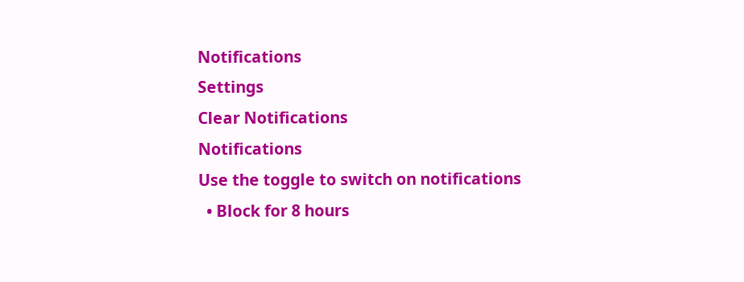Notifications
Settings
Clear Notifications
Notifications
Use the toggle to switch on notifications
  • Block for 8 hours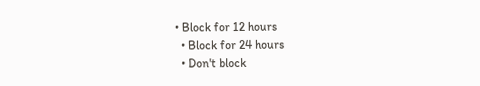• Block for 12 hours
  • Block for 24 hours
  • Don't block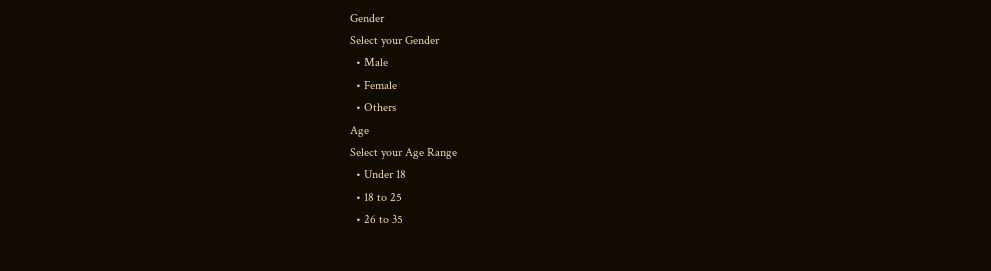Gender
Select your Gender
  • Male
  • Female
  • Others
Age
Select your Age Range
  • Under 18
  • 18 to 25
  • 26 to 35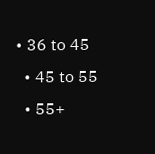• 36 to 45
  • 45 to 55
  • 55+